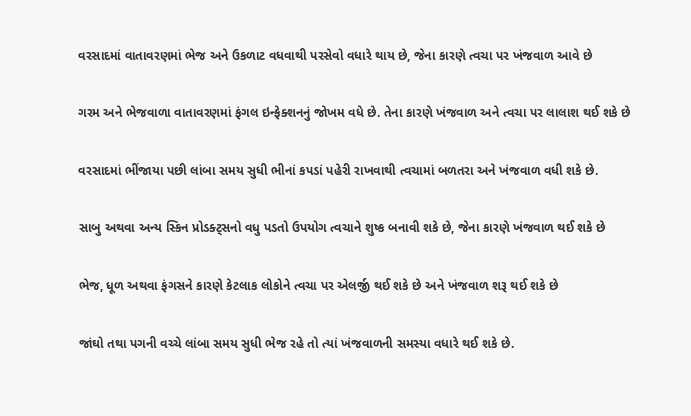વરસાદમાં વાતાવરણમાં ભેજ અને ઉકળાટ વધવાથી પરસેવો વધારે થાય છે, જેના કારણે ત્વચા પર ખંજવાળ આવે છે

ગરમ અને ભેજવાળા વાતાવરણમાં ફંગલ ઇન્ફેક્શનનું જોખમ વધે છે. તેના કારણે ખંજવાળ અને ત્વચા પર લાલાશ થઈ શકે છે

વરસાદમાં ભીંજાયા પછી લાંબા સમય સુધી ભીનાં કપડાં પહેરી રાખવાથી ત્વચામાં બળતરા અને ખંજવાળ વધી શકે છે.

સાબુ અથવા અન્ય સ્કિન પ્રોડક્ટ્સનો વધુ પડતો ઉપયોગ ત્વચાને શુષ્ક બનાવી શકે છે, જેના કારણે ખંજવાળ થઈ શકે છે

ભેજ, ધૂળ અથવા ફંગસને કારણે કેટલાક લોકોને ત્વચા પર એલર્જી થઈ શકે છે અને ખંજવાળ શરૂ થઈ શકે છે

જાંઘો તથા પગની વચ્ચે લાંબા સમય સુધી ભેજ રહે તો ત્યાં ખંજવાળની સમસ્યા વધારે થઈ શકે છે.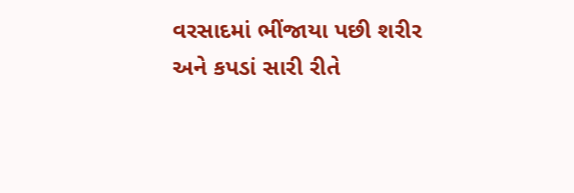વરસાદમાં ભીંજાયા પછી શરીર અને કપડાં સારી રીતે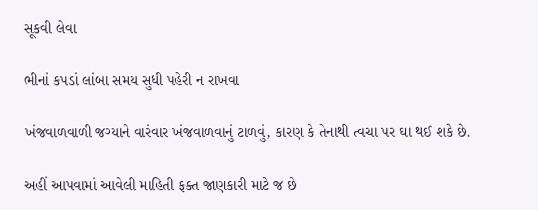સૂકવી લેવા

ભીનાં કપડાં લાંબા સમય સુધી પહેરી ન રાખવા

ખંજવાળવાળી જગ્યાને વારંવાર ખંજવાળવાનું ટાળવું, કારણ કે તેનાથી ત્વચા પર ઘા થઈ શકે છે.

અહીં આપવામાં આવેલી માહિતી ફક્ત જાણકારી માટે જ છે